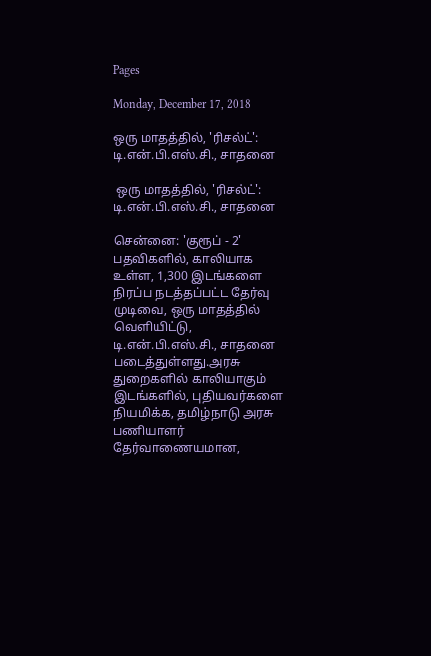Pages

Monday, December 17, 2018

ஒரு மாதத்தில், 'ரிசல்ட்': டி.என்.பி.எஸ்.சி., சாதனை

 ஒரு மாதத்தில், 'ரிசல்ட்':  டி.என்.பி.எஸ்.சி., சாதனை

சென்னை: 'குரூப் - 2' பதவிகளில், காலியாக உள்ள, 1,300 இடங்களை நிரப்ப நடத்தப்பட்ட தேர்வு முடிவை, ஒரு மாதத்தில் வெளியிட்டு, டி.என்.பி.எஸ்.சி., சாதனை படைத்துள்ளது.அரசு துறைகளில் காலியாகும் இடங்களில், புதியவர்களை நியமிக்க, தமிழ்நாடு அரசு பணியாளர் தேர்வாணையமான,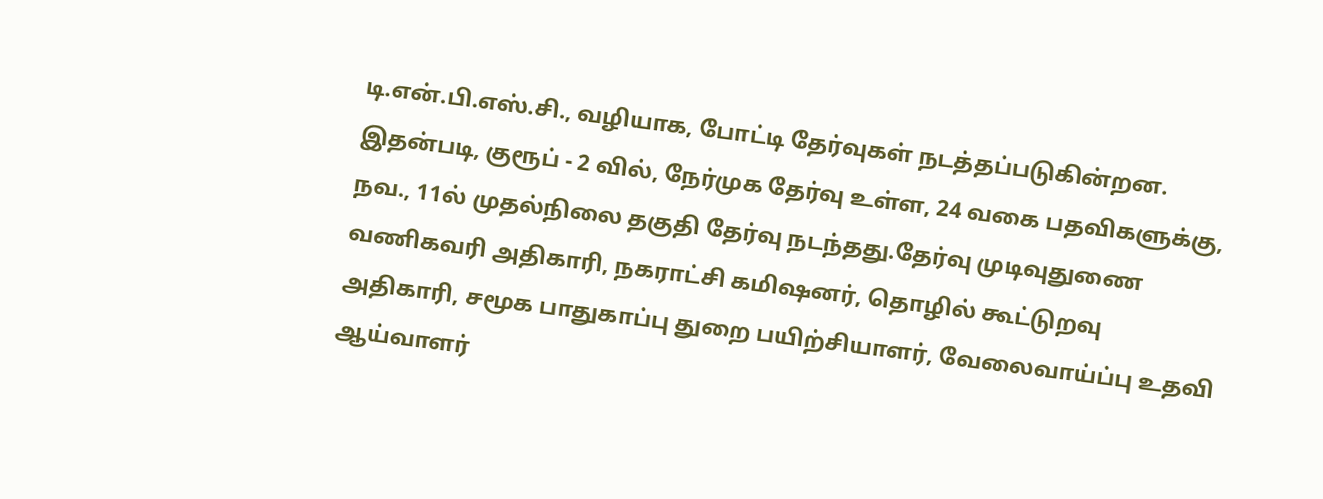டி.என்.பி.எஸ்.சி., வழியாக, போட்டி தேர்வுகள் நடத்தப்படுகின்றன. இதன்படி, குரூப் - 2 வில், நேர்முக தேர்வு உள்ள, 24 வகை பதவிகளுக்கு, நவ., 11ல் முதல்நிலை தகுதி தேர்வு நடந்தது.தேர்வு முடிவுதுணை வணிகவரி அதிகாரி, நகராட்சி கமிஷனர், தொழில் கூட்டுறவு அதிகாரி, சமூக பாதுகாப்பு துறை பயிற்சியாளர், வேலைவாய்ப்பு உதவி ஆய்வாளர்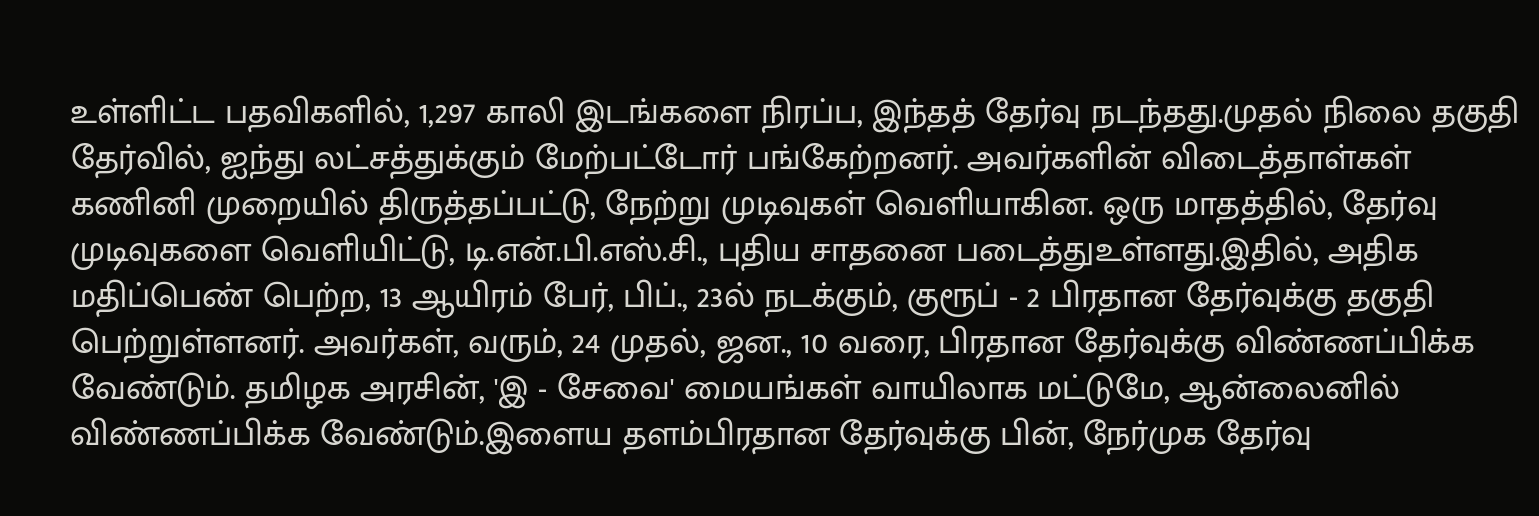உள்ளிட்ட பதவிகளில், 1,297 காலி இடங்களை நிரப்ப, இந்தத் தேர்வு நடந்தது.முதல் நிலை தகுதி தேர்வில், ஐந்து லட்சத்துக்கும் மேற்பட்டோர் பங்கேற்றனர். அவர்களின் விடைத்தாள்கள் கணினி முறையில் திருத்தப்பட்டு, நேற்று முடிவுகள் வெளியாகின. ஒரு மாதத்தில், தேர்வு முடிவுகளை வெளியிட்டு, டி.என்.பி.எஸ்.சி., புதிய சாதனை படைத்துஉள்ளது.இதில், அதிக மதிப்பெண் பெற்ற, 13 ஆயிரம் பேர், பிப்., 23ல் நடக்கும், குரூப் - 2 பிரதான தேர்வுக்கு தகுதி பெற்றுள்ளனர். அவர்கள், வரும், 24 முதல், ஜன., 10 வரை, பிரதான தேர்வுக்கு விண்ணப்பிக்க வேண்டும். தமிழக அரசின், 'இ - சேவை' மையங்கள் வாயிலாக மட்டுமே, ஆன்லைனில் விண்ணப்பிக்க வேண்டும்.இளைய தளம்பிரதான தேர்வுக்கு பின், நேர்முக தேர்வு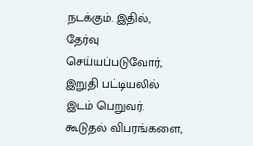நடக்கும். இதில், தேர்வு செய்யப்படுவோர், இறுதி பட்டியலில் இடம் பெறுவர். கூடுதல் விபரங்களை,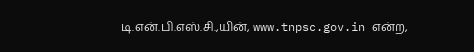டி.என்.பி.எஸ்.சி.,யின், www.tnpsc.gov.in என்ற,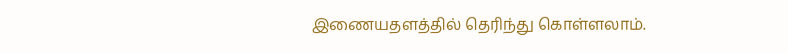இணையதளத்தில் தெரிந்து கொள்ளலாம்.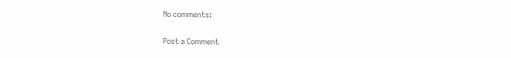No comments:

Post a Comment